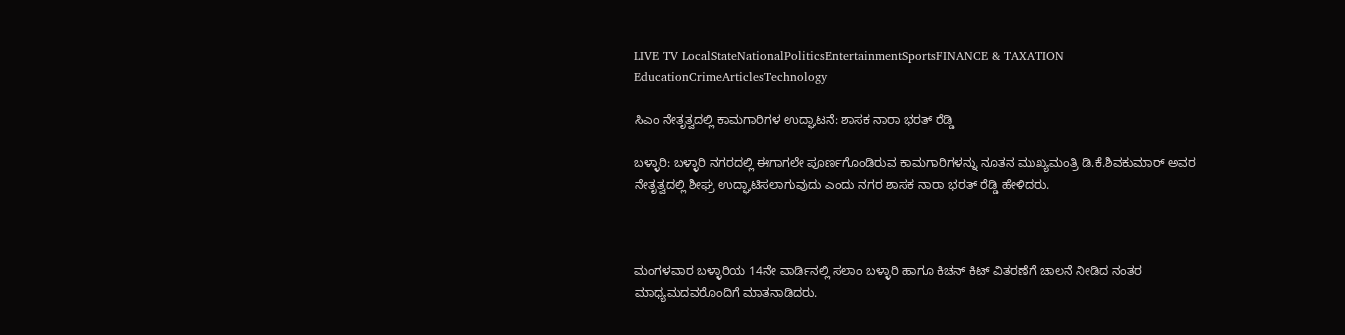LIVE TV LocalStateNationalPoliticsEntertainmentSportsFINANCE & TAXATION EducationCrimeArticlesTechnology

ಸಿಎಂ ನೇತೃತ್ವದಲ್ಲಿ ಕಾಮಗಾರಿಗಳ ಉದ್ಘಾಟನೆ: ಶಾಸಕ ನಾರಾ ಭರತ್ ರೆಡ್ಡಿ

ಬಳ್ಳಾರಿ: ಬಳ್ಳಾರಿ ನಗರದಲ್ಲಿ ಈಗಾಗಲೇ ಪೂರ್ಣಗೊಂಡಿರುವ ಕಾಮಗಾರಿಗಳನ್ನು ನೂತನ ಮುಖ್ಯಮಂತ್ರಿ ಡಿ.ಕೆ.ಶಿವಕುಮಾರ್ ಅವರ ನೇತೃತ್ವದಲ್ಲಿ ಶೀಘ್ರ ಉದ್ಘಾಟಿಸಲಾಗುವುದು ಎಂದು ನಗರ ಶಾಸಕ ನಾರಾ ಭರತ್ ರೆಡ್ಡಿ ಹೇಳಿದರು.



ಮಂಗಳವಾರ ಬಳ್ಳಾರಿಯ 14ನೇ ವಾರ್ಡಿನಲ್ಲಿ ಸಲಾಂ ಬಳ್ಳಾರಿ ಹಾಗೂ ಕಿಚನ್ ಕಿಟ್ ವಿತರಣೆಗೆ ಚಾಲನೆ ನೀಡಿದ ನಂತರ ಮಾಧ್ಯಮದವರೊಂದಿಗೆ ಮಾತನಾಡಿದರು.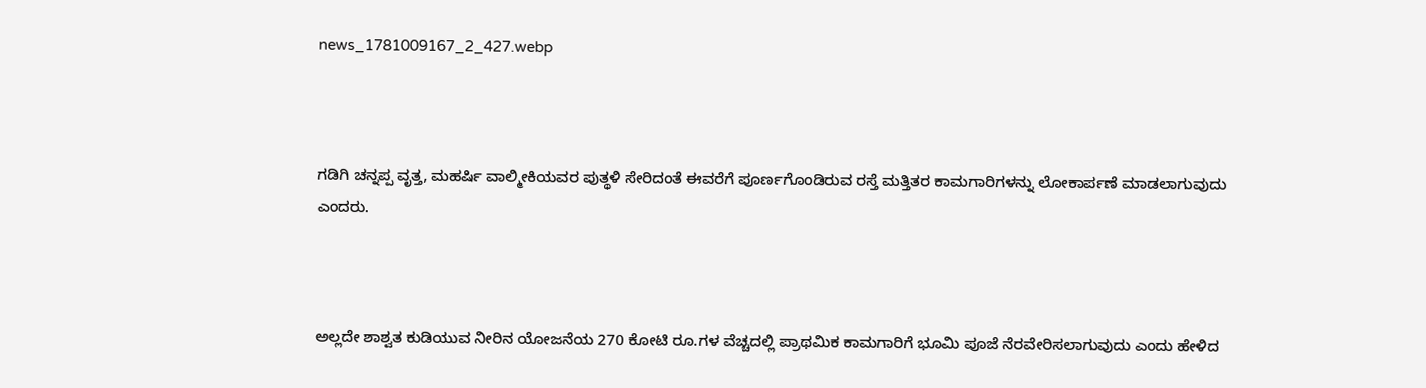news_1781009167_2_427.webp



ಗಡಿಗಿ ಚನ್ನಪ್ಪ ವೃತ್ತ, ಮಹರ್ಷಿ ವಾಲ್ಮೀಕಿಯವರ ಪುತ್ಥಳಿ ಸೇರಿದಂತೆ ಈವರೆಗೆ ಪೂರ್ಣಗೊಂಡಿರುವ ರಸ್ತೆ ಮತ್ತಿತರ ಕಾಮಗಾರಿಗಳನ್ನು ಲೋಕಾರ್ಪಣೆ ಮಾಡಲಾಗುವುದು ಎಂದರು.



ಅಲ್ಲದೇ ಶಾಶ್ವತ ಕುಡಿಯುವ ನೀರಿನ ಯೋಜನೆಯ 270 ಕೋಟಿ ರೂ.ಗಳ ವೆಚ್ಚದಲ್ಲಿ ಪ್ರಾಥಮಿಕ ಕಾಮಗಾರಿಗೆ ಭೂಮಿ ಪೂಜೆ ನೆರವೇರಿಸಲಾಗುವುದು ಎಂದು ಹೇಳಿದ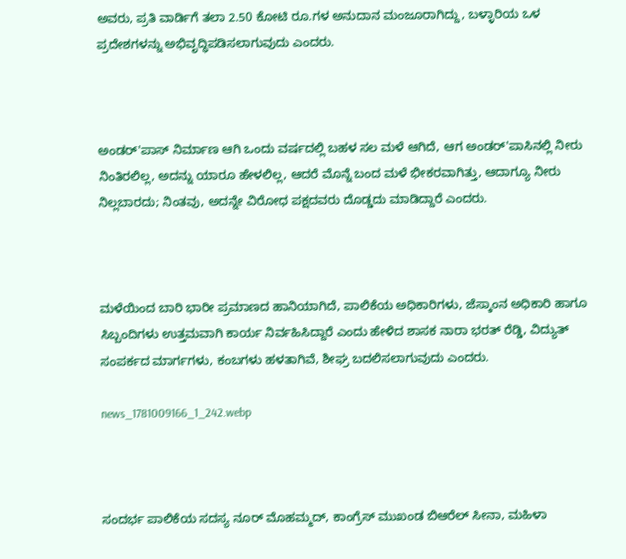ಅವರು, ಪ್ರತಿ ವಾರ್ಡಿಗೆ ತಲಾ 2.50 ಕೋಟಿ ರೂ.ಗಳ ಅನುದಾನ ಮಂಜೂರಾಗಿದ್ದು, ಬಳ್ಳಾರಿಯ ಒಳ ಪ್ರದೇಶಗಳನ್ನು ಅಭಿವೃದ್ಧಿಪಡಿಸಲಾಗುವುದು ಎಂದರು.



ಅಂಡರ್'ಪಾಸ್ ನಿರ್ಮಾಣ ಆಗಿ ಒಂದು ವರ್ಷದಲ್ಲಿ ಬಹಳ ಸಲ ಮಳೆ ಆಗಿದೆ, ಆಗ ಅಂಡರ್'ಪಾಸಿನಲ್ಲಿ ನೀರು ನಿಂತಿರಲಿಲ್ಲ, ಅದನ್ನು ಯಾರೂ ಹೇಳಲಿಲ್ಲ, ಆದರೆ ಮೊನ್ನೆ ಬಂದ ಮಳೆ ಭೀಕರವಾಗಿತ್ತು, ಆದಾಗ್ಯೂ ನೀರು ನಿಲ್ಲಬಾರದು; ನಿಂತವು, ಅದನ್ನೇ ವಿರೋಧ ಪಕ್ಷದವರು ದೊಡ್ಡದು ಮಾಡಿದ್ದಾರೆ ಎಂದರು.



ಮಳೆಯಿಂದ ಬಾರಿ ಭಾರೀ ಪ್ರಮಾಣದ ಹಾನಿಯಾಗಿದೆ, ಪಾಲಿಕೆಯ ಅಧಿಕಾರಿಗಳು, ಜೆಸ್ಕಾಂನ ಅಧಿಕಾರಿ ಹಾಗೂ ಸಿಬ್ಬಂದಿಗಳು ಉತ್ತಮವಾಗಿ ಕಾರ್ಯ ನಿರ್ವಹಿಸಿದ್ದಾರೆ ಎಂದು ಹೇಳಿದ ಶಾಸಕ ನಾರಾ ಭರತ್ ರೆಡ್ಡಿ, ವಿದ್ಯುತ್ ಸಂಪರ್ಕದ ಮಾರ್ಗಗಳು, ಕಂಬಗಳು ಹಳತಾಗಿವೆ, ಶೀಘ್ರ ಬದಲಿಸಲಾಗುವುದು ಎಂದರು.

news_1781009166_1_242.webp



ಸಂದರ್ಭ ಪಾಲಿಕೆಯ ಸದಸ್ಯ ನೂರ್ ಮೊಹಮ್ಮದ್, ಕಾಂಗ್ರೆಸ್ ಮುಖಂಡ ಬಿಆರೆಲ್ ಸೀನಾ, ಮಹಿಳಾ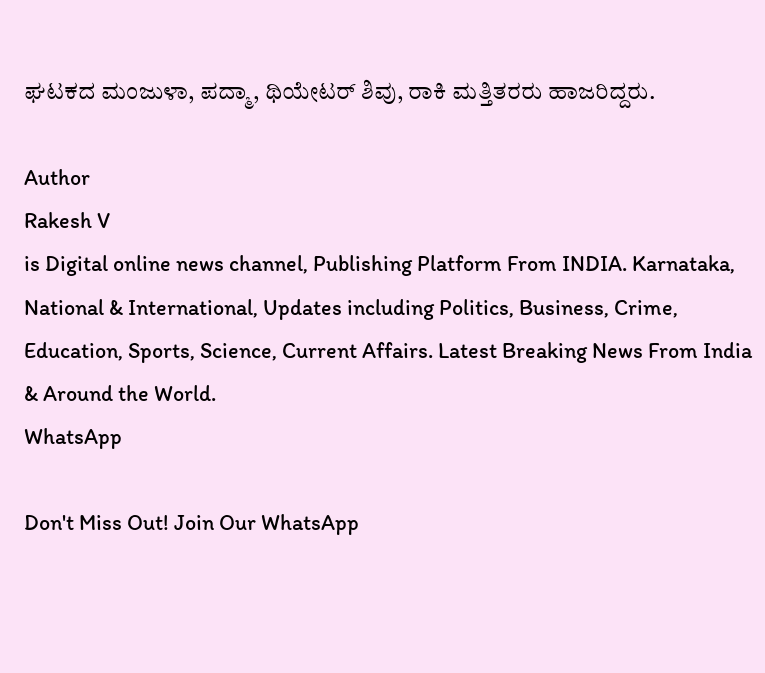ಘಟಕದ ಮಂಜುಳಾ, ಪದ್ಮಾ, ಥಿಯೇಟರ್ ಶಿವು, ರಾಕಿ ಮತ್ತಿತರರು ಹಾಜರಿದ್ದರು.

Author
Rakesh V
is Digital online news channel, Publishing Platform From INDIA. Karnataka, National & International, Updates including Politics, Business, Crime, Education, Sports, Science, Current Affairs. Latest Breaking News From India & Around the World.
WhatsApp

Don't Miss Out! Join Our WhatsApp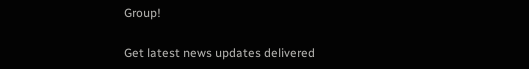Group!

Get latest news updates delivered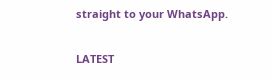straight to your WhatsApp.

LATEST